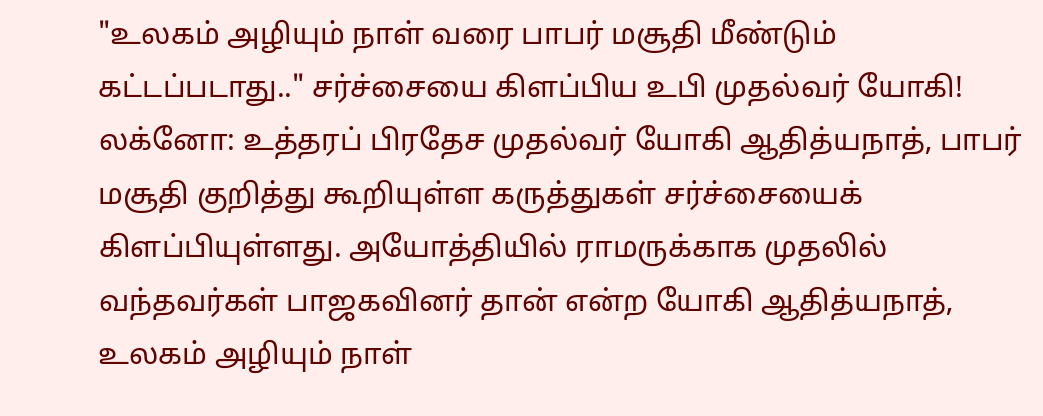"உலகம் அழியும் நாள் வரை பாபர் மசூதி மீண்டும் கட்டப்படாது.." சர்ச்சையை கிளப்பிய உபி முதல்வர் யோகி!
லக்னோ: உத்தரப் பிரதேச முதல்வர் யோகி ஆதித்யநாத், பாபர் மசூதி குறித்து கூறியுள்ள கருத்துகள் சர்ச்சையைக் கிளப்பியுள்ளது. அயோத்தியில் ராமருக்காக முதலில் வந்தவர்கள் பாஜகவினர் தான் என்ற யோகி ஆதித்யநாத், உலகம் அழியும் நாள்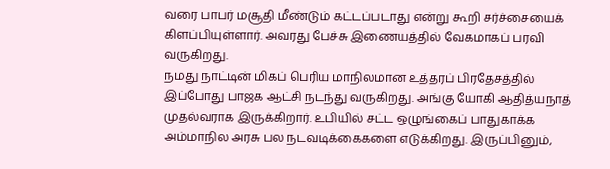வரை பாபர் மசூதி மீண்டும் கட்டப்படாது என்று கூறி சர்ச்சையைக் கிளப்பியுள்ளார். அவரது பேச்சு இணையத்தில் வேகமாகப் பரவி வருகிறது.
நமது நாட்டின் மிகப் பெரிய மாநிலமான உத்தரப் பிரதேசத்தில் இப்போது பாஜக ஆட்சி நடந்து வருகிறது. அங்கு யோகி ஆதித்யநாத் முதல்வராக இருக்கிறார். உபியில் சட்ட ஒழுங்கைப் பாதுகாக்க அம்மாநில அரசு பல நடவடிக்கைகளை எடுக்கிறது. இருப்பினும்,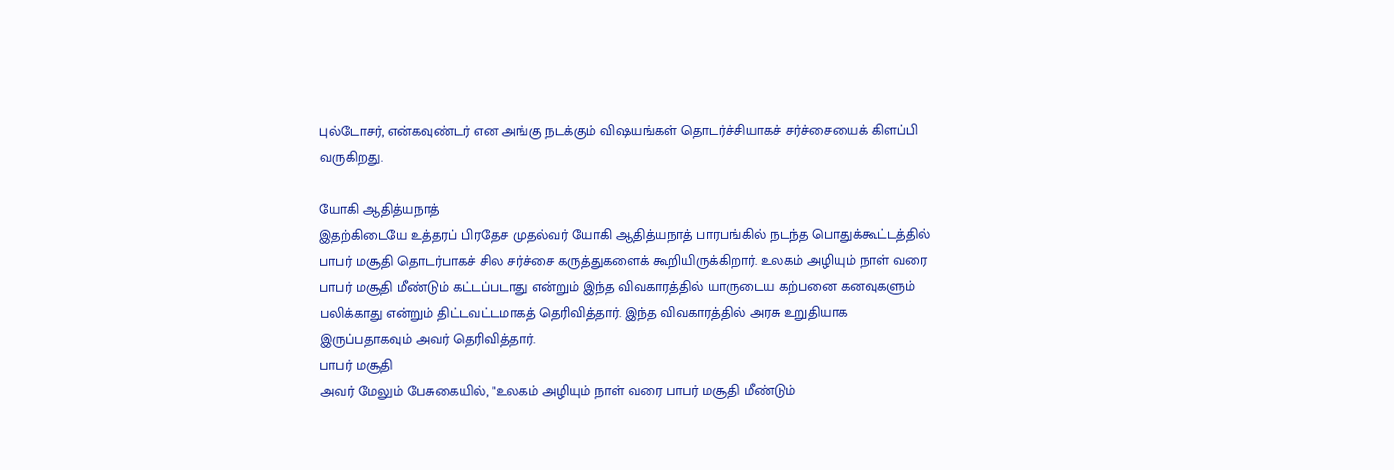புல்டோசர், என்கவுண்டர் என அங்கு நடக்கும் விஷயங்கள் தொடர்ச்சியாகச் சர்ச்சையைக் கிளப்பி வருகிறது.

யோகி ஆதித்யநாத்
இதற்கிடையே உத்தரப் பிரதேச முதல்வர் யோகி ஆதித்யநாத் பாரபங்கில் நடந்த பொதுக்கூட்டத்தில் பாபர் மசூதி தொடர்பாகச் சில சர்ச்சை கருத்துகளைக் கூறியிருக்கிறார். உலகம் அழியும் நாள் வரை பாபர் மசூதி மீண்டும் கட்டப்படாது என்றும் இந்த விவகாரத்தில் யாருடைய கற்பனை கனவுகளும் பலிக்காது என்றும் திட்டவட்டமாகத் தெரிவித்தார். இந்த விவகாரத்தில் அரசு உறுதியாக இருப்பதாகவும் அவர் தெரிவித்தார்.
பாபர் மசூதி
அவர் மேலும் பேசுகையில், "உலகம் அழியும் நாள் வரை பாபர் மசூதி மீண்டும்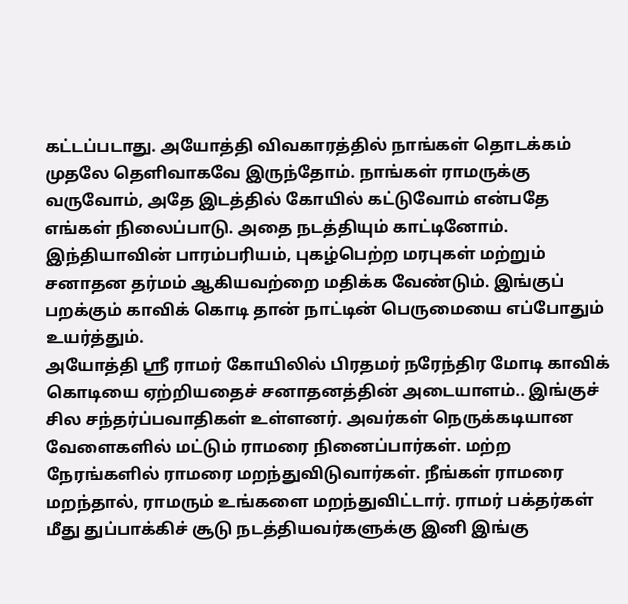கட்டப்படாது. அயோத்தி விவகாரத்தில் நாங்கள் தொடக்கம் முதலே தெளிவாகவே இருந்தோம். நாங்கள் ராமருக்கு வருவோம், அதே இடத்தில் கோயில் கட்டுவோம் என்பதே எங்கள் நிலைப்பாடு. அதை நடத்தியும் காட்டினோம். இந்தியாவின் பாரம்பரியம், புகழ்பெற்ற மரபுகள் மற்றும் சனாதன தர்மம் ஆகியவற்றை மதிக்க வேண்டும். இங்குப் பறக்கும் காவிக் கொடி தான் நாட்டின் பெருமையை எப்போதும் உயர்த்தும்.
அயோத்தி ஸ்ரீ ராமர் கோயிலில் பிரதமர் நரேந்திர மோடி காவிக் கொடியை ஏற்றியதைச் சனாதனத்தின் அடையாளம்.. இங்குச் சில சந்தர்ப்பவாதிகள் உள்ளனர். அவர்கள் நெருக்கடியான வேளைகளில் மட்டும் ராமரை நினைப்பார்கள். மற்ற நேரங்களில் ராமரை மறந்துவிடுவார்கள். நீங்கள் ராமரை மறந்தால், ராமரும் உங்களை மறந்துவிட்டார். ராமர் பக்தர்கள் மீது துப்பாக்கிச் சூடு நடத்தியவர்களுக்கு இனி இங்கு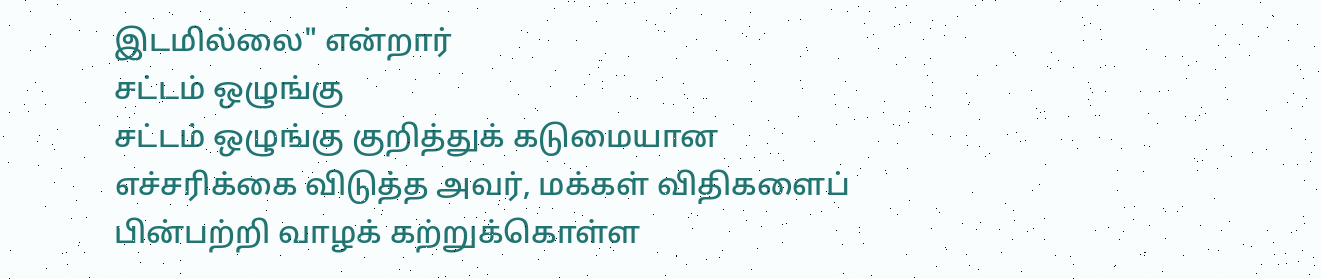இடமில்லை" என்றார்
சட்டம் ஒழுங்கு
சட்டம் ஒழுங்கு குறித்துக் கடுமையான எச்சரிக்கை விடுத்த அவர், மக்கள் விதிகளைப் பின்பற்றி வாழக் கற்றுக்கொள்ள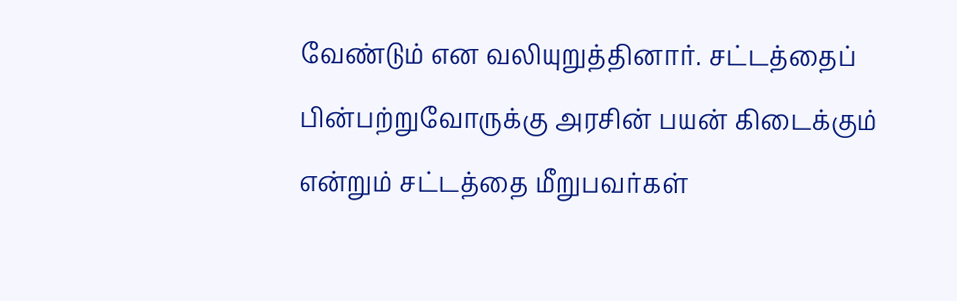வேண்டும் என வலியுறுத்தினார். சட்டத்தைப் பின்பற்றுவோருக்கு அரசின் பயன் கிடைக்கும் என்றும் சட்டத்தை மீறுபவர்கள்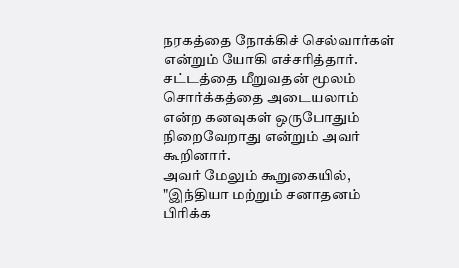நரகத்தை நோக்கிச் செல்வார்கள் என்றும் யோகி எச்சரித்தார். சட்டத்தை மீறுவதன் மூலம் சொர்க்கத்தை அடையலாம் என்ற கனவுகள் ஒருபோதும் நிறைவேறாது என்றும் அவர் கூறினார்.
அவர் மேலும் கூறுகையில், "இந்தியா மற்றும் சனாதனம் பிரிக்க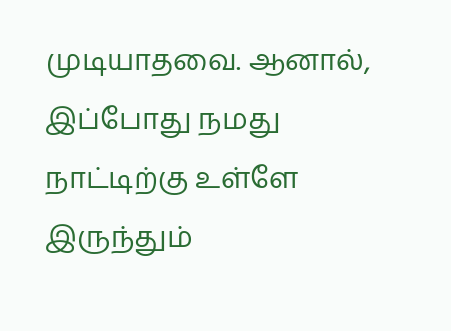முடியாதவை. ஆனால், இப்போது நமது நாட்டிற்கு உள்ளே இருந்தும்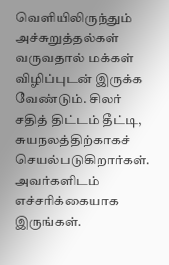வெளியிலிருந்தும் அச்சுறுத்தல்கள் வருவதால் மக்கள் விழிப்புடன் இருக்க வேண்டும். சிலர் சதித் திட்டம் தீட்டி, சுயநலத்திற்காகச் செயல்படுகிறார்கள். அவர்களிடம் எச்சரிக்கையாக இருங்கள்.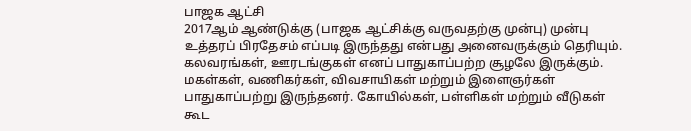பாஜக ஆட்சி
2017ஆம் ஆண்டுக்கு (பாஜக ஆட்சிக்கு வருவதற்கு முன்பு) முன்பு உத்தரப் பிரதேசம் எப்படி இருந்தது என்பது அனைவருக்கும் தெரியும். கலவரங்கள், ஊரடங்குகள் எனப் பாதுகாப்பற்ற சூழலே இருக்கும். மகள்கள், வணிகர்கள், விவசாயிகள் மற்றும் இளைஞர்கள் பாதுகாப்பற்று இருந்தனர். கோயில்கள், பள்ளிகள் மற்றும் வீடுகள் கூட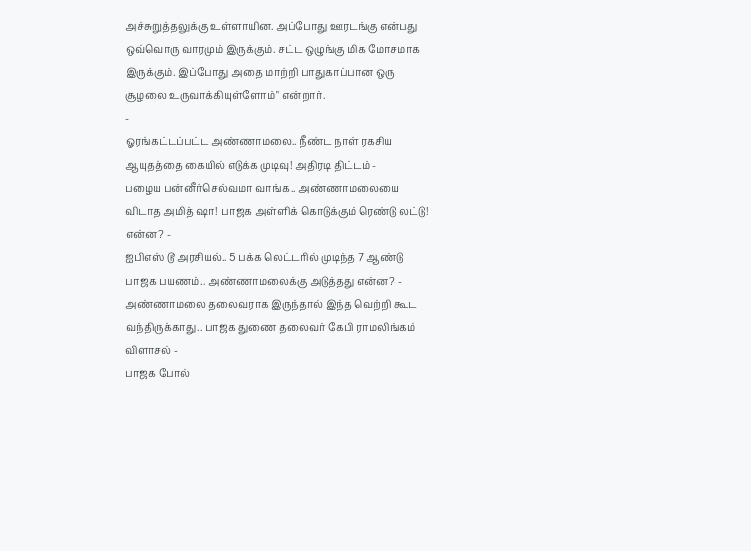அச்சுறுத்தலுக்கு உள்ளாயின. அப்போது ஊரடங்கு என்பது ஒவ்வொரு வாரமும் இருக்கும். சட்ட ஒழுங்கு மிக மோசமாக இருக்கும். இப்போது அதை மாற்றி பாதுகாப்பான ஒரு சூழலை உருவாக்கியுள்ளோம்" என்றார்.
-
ஓரங்கட்டப்பட்ட அண்ணாமலை.. நீண்ட நாள் ரகசிய ஆயுதத்தை கையில் எடுக்க முடிவு! அதிரடி திட்டம் -
பழைய பன்னீர்செல்வமா வாங்க.. அண்ணாமலையை விடாத அமித் ஷா! பாஜக அள்ளிக் கொடுக்கும் ரெண்டு லட்டு! என்ன? -
ஐபிஎஸ் டூ அரசியல்.. 5 பக்க லெட்டரில் முடிந்த 7 ஆண்டு பாஜக பயணம்.. அண்ணாமலைக்கு அடுத்தது என்ன? -
அண்ணாமலை தலைவராக இருந்தால் இந்த வெற்றி கூட வந்திருக்காது.. பாஜக துணை தலைவர் கேபி ராமலிங்கம் விளாசல் -
பாஜக போல்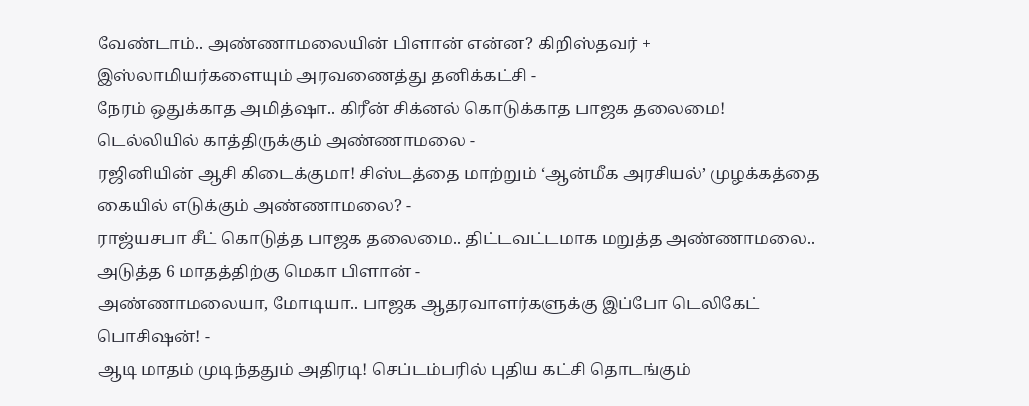வேண்டாம்.. அண்ணாமலையின் பிளான் என்ன? கிறிஸ்தவர் + இஸ்லாமியர்களையும் அரவணைத்து தனிக்கட்சி -
நேரம் ஒதுக்காத அமித்ஷா.. கிரீன் சிக்னல் கொடுக்காத பாஜக தலைமை! டெல்லியில் காத்திருக்கும் அண்ணாமலை -
ரஜினியின் ஆசி கிடைக்குமா! சிஸ்டத்தை மாற்றும் ‘ஆன்மீக அரசியல்’ முழக்கத்தை கையில் எடுக்கும் அண்ணாமலை? -
ராஜ்யசபா சீட் கொடுத்த பாஜக தலைமை.. திட்டவட்டமாக மறுத்த அண்ணாமலை.. அடுத்த 6 மாதத்திற்கு மெகா பிளான் -
அண்ணாமலையா, மோடியா.. பாஜக ஆதரவாளர்களுக்கு இப்போ டெலிகேட் பொசிஷன்! -
ஆடி மாதம் முடிந்ததும் அதிரடி! செப்டம்பரில் புதிய கட்சி தொடங்கும்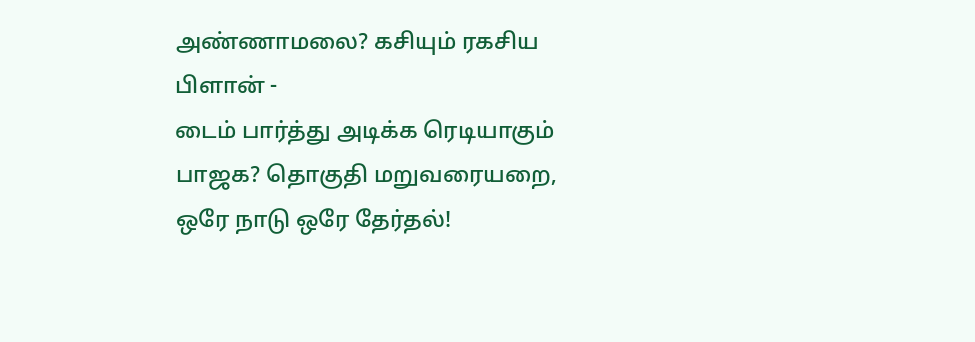அண்ணாமலை? கசியும் ரகசிய பிளான் -
டைம் பார்த்து அடிக்க ரெடியாகும் பாஜக? தொகுதி மறுவரையறை, ஒரே நாடு ஒரே தேர்தல்!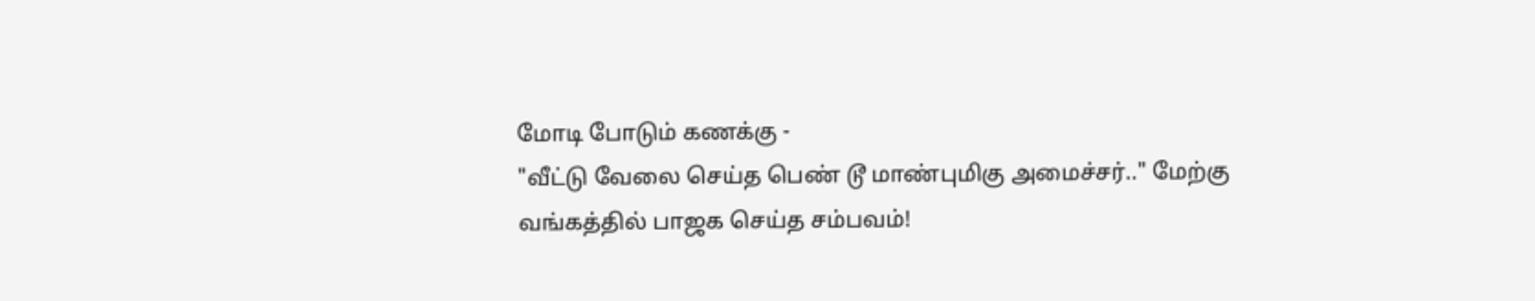மோடி போடும் கணக்கு -
"வீட்டு வேலை செய்த பெண் டூ மாண்புமிகு அமைச்சர்.." மேற்கு வங்கத்தில் பாஜக செய்த சம்பவம்!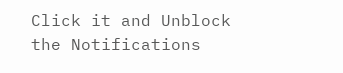Click it and Unblock the Notifications